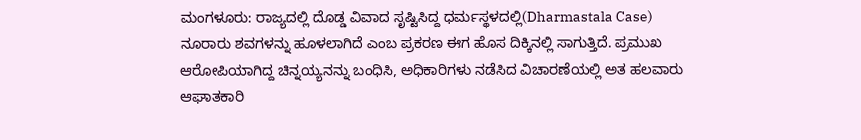ಮಂಗಳೂರು: ರಾಜ್ಯದಲ್ಲಿ ದೊಡ್ಡ ವಿವಾದ ಸೃಷ್ಟಿಸಿದ್ದ ಧರ್ಮಸ್ಥಳದಲ್ಲಿ(Dharmastala Case) ನೂರಾರು ಶವಗಳನ್ನು ಹೂಳಲಾಗಿದೆ ಎಂಬ ಪ್ರಕರಣ ಈಗ ಹೊಸ ದಿಕ್ಕಿನಲ್ಲಿ ಸಾಗುತ್ತಿದೆ. ಪ್ರಮುಖ ಆರೋಪಿಯಾಗಿದ್ದ ಚಿನ್ನಯ್ಯನನ್ನು ಬಂಧಿಸಿ, ಅಧಿಕಾರಿಗಳು ನಡೆಸಿದ ವಿಚಾರಣೆಯಲ್ಲಿ ಅತ ಹಲವಾರು ಆಘಾತಕಾರಿ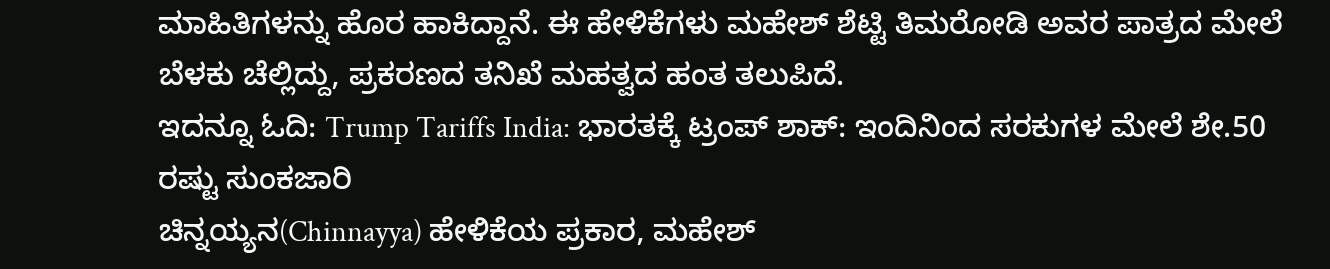ಮಾಹಿತಿಗಳನ್ನು ಹೊರ ಹಾಕಿದ್ದಾನೆ. ಈ ಹೇಳಿಕೆಗಳು ಮಹೇಶ್ ಶೆಟ್ಟಿ ತಿಮರೋಡಿ ಅವರ ಪಾತ್ರದ ಮೇಲೆ ಬೆಳಕು ಚೆಲ್ಲಿದ್ದು, ಪ್ರಕರಣದ ತನಿಖೆ ಮಹತ್ವದ ಹಂತ ತಲುಪಿದೆ.
ಇದನ್ನೂ ಓದಿ: Trump Tariffs India: ಭಾರತಕ್ಕೆ ಟ್ರಂಪ್ ಶಾಕ್: ಇಂದಿನಿಂದ ಸರಕುಗಳ ಮೇಲೆ ಶೇ.50 ರಷ್ಟು ಸುಂಕಜಾರಿ
ಚಿನ್ನಯ್ಯನ(Chinnayya) ಹೇಳಿಕೆಯ ಪ್ರಕಾರ, ಮಹೇಶ್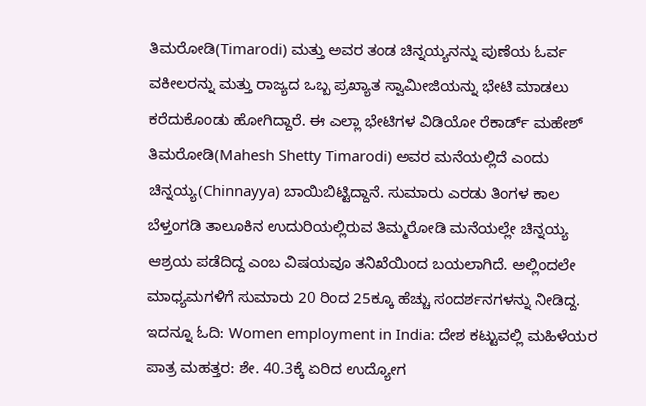ತಿಮರೋಡಿ(Timarodi) ಮತ್ತು ಅವರ ತಂಡ ಚಿನ್ನಯ್ಯನನ್ನು ಪುಣೆಯ ಓರ್ವ ವಕೀಲರನ್ನು ಮತ್ತು ರಾಜ್ಯದ ಒಬ್ಬ ಪ್ರಖ್ಯಾತ ಸ್ವಾಮೀಜಿಯನ್ನು ಭೇಟಿ ಮಾಡಲು ಕರೆದುಕೊಂಡು ಹೋಗಿದ್ದಾರೆ. ಈ ಎಲ್ಲಾ ಭೇಟಿಗಳ ವಿಡಿಯೋ ರೆಕಾರ್ಡ್ ಮಹೇಶ್ ತಿಮರೋಡಿ(Mahesh Shetty Timarodi) ಅವರ ಮನೆಯಲ್ಲಿದೆ ಎಂದು ಚಿನ್ನಯ್ಯ(Chinnayya) ಬಾಯಿಬಿಟ್ಟಿದ್ದಾನೆ. ಸುಮಾರು ಎರಡು ತಿಂಗಳ ಕಾಲ ಬೆಳ್ತಂಗಡಿ ತಾಲೂಕಿನ ಉದುರಿಯಲ್ಲಿರುವ ತಿಮ್ಮರೋಡಿ ಮನೆಯಲ್ಲೇ ಚಿನ್ನಯ್ಯ ಆಶ್ರಯ ಪಡೆದಿದ್ದ ಎಂಬ ವಿಷಯವೂ ತನಿಖೆಯಿಂದ ಬಯಲಾಗಿದೆ. ಅಲ್ಲಿಂದಲೇ ಮಾಧ್ಯಮಗಳಿಗೆ ಸುಮಾರು 20 ರಿಂದ 25ಕ್ಕೂ ಹೆಚ್ಚು ಸಂದರ್ಶನಗಳನ್ನು ನೀಡಿದ್ದ.
ಇದನ್ನೂ ಓದಿ: Women employment in India: ದೇಶ ಕಟ್ಟುವಲ್ಲಿ ಮಹಿಳೆಯರ ಪಾತ್ರ ಮಹತ್ತರ: ಶೇ. 40.3ಕ್ಕೆ ಏರಿದ ಉದ್ಯೋಗ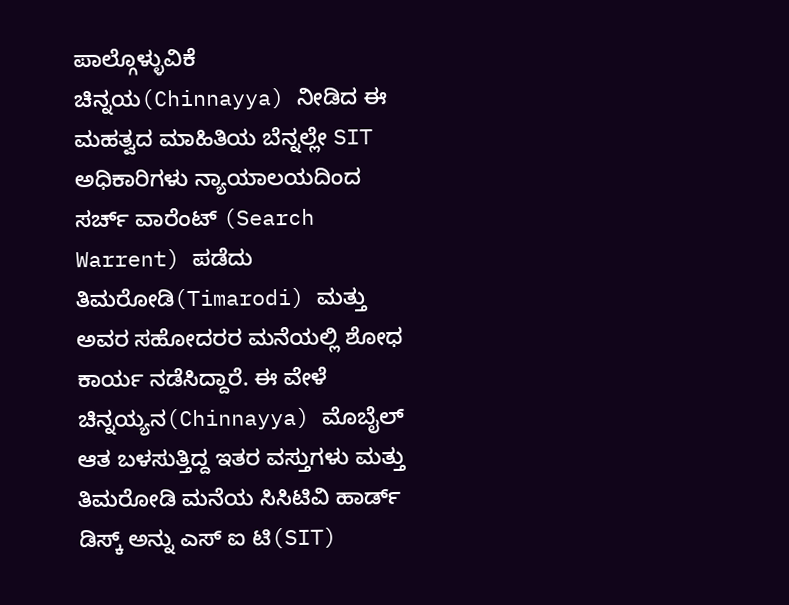ಪಾಲ್ಗೊಳ್ಳುವಿಕೆ
ಚಿನ್ನಯ(Chinnayya) ನೀಡಿದ ಈ ಮಹತ್ವದ ಮಾಹಿತಿಯ ಬೆನ್ನಲ್ಲೇ SIT ಅಧಿಕಾರಿಗಳು ನ್ಯಾಯಾಲಯದಿಂದ ಸರ್ಚ್ ವಾರೆಂಟ್ (Search Warrent) ಪಡೆದು ತಿಮರೋಡಿ(Timarodi) ಮತ್ತು ಅವರ ಸಹೋದರರ ಮನೆಯಲ್ಲಿ ಶೋಧ ಕಾರ್ಯ ನಡೆಸಿದ್ದಾರೆ. ಈ ವೇಳೆ ಚಿನ್ನಯ್ಯನ(Chinnayya) ಮೊಬೈಲ್ ಆತ ಬಳಸುತ್ತಿದ್ದ ಇತರ ವಸ್ತುಗಳು ಮತ್ತು ತಿಮರೋಡಿ ಮನೆಯ ಸಿಸಿಟಿವಿ ಹಾರ್ಡ್ ಡಿಸ್ಕ್ ಅನ್ನು ಎಸ್ ಐ ಟಿ(SIT)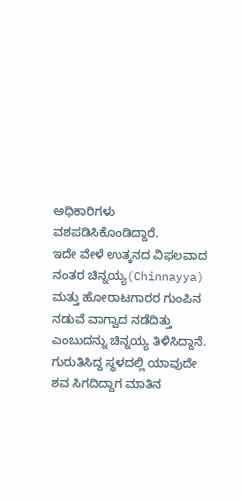ಅಧಿಕಾರಿಗಳು ವಶಪಡಿಸಿಕೊಂಡಿದ್ದಾರೆ.
ಇದೇ ವೇಳೆ ಉತ್ಕನದ ವಿಫಲವಾದ ನಂತರ ಚಿನ್ನಯ್ಯ(Chinnayya) ಮತ್ತು ಹೋರಾಟಗಾರರ ಗುಂಪಿನ ನಡುವೆ ವಾಗ್ವಾದ ನಡೆದಿತ್ತು ಎಂಬುದನ್ನು ಚಿನ್ನಯ್ಯ ತಿಳಿಸಿದ್ದಾನೆ. ಗುರುತಿಸಿದ್ದ ಸ್ಥಳದಲ್ಲಿ ಯಾವುದೇ ಶವ ಸಿಗದಿದ್ದಾಗ ಮಾತಿನ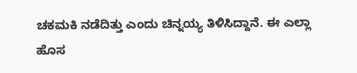ಚಕಮಕಿ ನಡೆದಿತ್ತು ಎಂದು ಚಿನ್ನಯ್ಯ ತಿಳಿಸಿದ್ದಾನೆ. ಈ ಎಲ್ಲಾ ಹೊಸ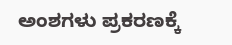ಅಂಶಗಳು ಪ್ರಕರಣಕ್ಕೆ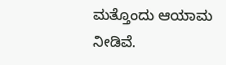ಮತ್ತೊಂದು ಆಯಾಮ ನೀಡಿವೆ.